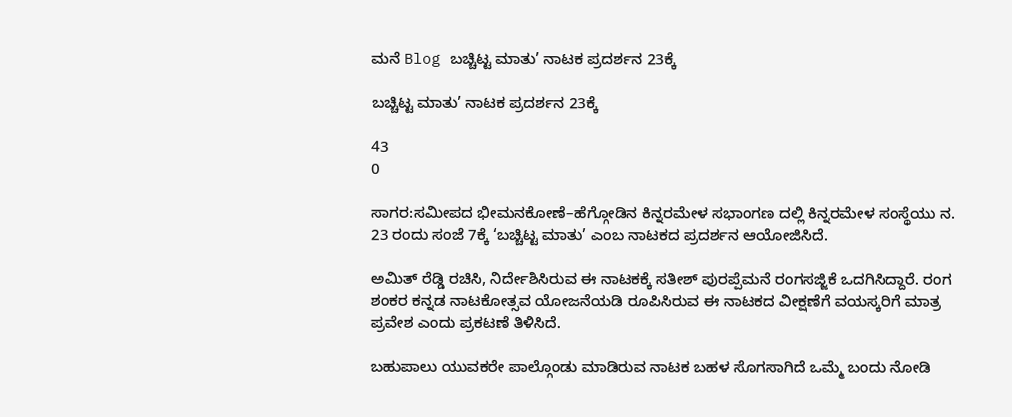ಮನೆ Blog ಬಚ್ಚಿಟ್ಟ ಮಾತು’ ನಾಟಕ ಪ್ರದರ್ಶನ 23ಕ್ಕೆ

ಬಚ್ಚಿಟ್ಟ ಮಾತು’ ನಾಟಕ ಪ್ರದರ್ಶನ 23ಕ್ಕೆ

43
0

ಸಾಗರ:ಸಮೀಪದ ಭೀಮನಕೋಣೆ–ಹೆಗ್ಗೋಡಿನ ಕಿನ್ನರಮೇಳ ಸಭಾಂಗಣ ದಲ್ಲಿ ಕಿನ್ನರಮೇಳ ಸಂಸ್ಥೆಯು ನ. 23 ರಂದು ಸಂಜೆ 7ಕ್ಕೆ ‘ಬಚ್ಚಿಟ್ಟ ಮಾತು’ ಎಂಬ ನಾಟಕದ ಪ್ರದರ್ಶನ ಆಯೋಜಿಸಿದೆ.

ಅಮಿತ್ ರೆಡ್ಡಿ ರಚಿಸಿ, ನಿರ್ದೇಶಿಸಿರುವ ಈ ನಾಟಕಕ್ಕೆ ಸತೀಶ್ ಪುರಪ್ಪೆಮನೆ ರಂಗಸಜ್ಜಿಕೆ ಒದಗಿಸಿದ್ದಾರೆ. ರಂಗ ಶಂಕರ ಕನ್ನಡ ನಾಟಕೋತ್ಸವ ಯೋಜನೆಯಡಿ ರೂಪಿಸಿರುವ ಈ ನಾಟಕದ ವೀಕ್ಷಣೆಗೆ ವಯಸ್ಕರಿಗೆ ಮಾತ್ರ ಪ್ರವೇಶ ಎಂದು ಪ್ರಕಟಣೆ ತಿಳಿಸಿದೆ.

ಬಹುಪಾಲು ಯುವಕರೇ ಪಾಲ್ಗೊಂಡು ಮಾಡಿರುವ ನಾಟಕ ಬಹಳ ಸೊಗಸಾಗಿದೆ ಒಮ್ಮೆ ಬಂದು ನೋಡಿ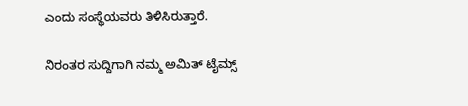ಎಂದು ಸಂಸ್ಥೆಯವರು ತಿಳಿಸಿರುತ್ತಾರೆ.

ನಿರಂತರ ಸುದ್ದಿಗಾಗಿ ನಮ್ಮ ಅಮಿತ್ ಟೈಮ್ಸ್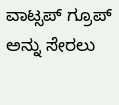ವಾಟ್ಸಪ್ ಗ್ರೂಪ್ ಅನ್ನು ಸೇರಲು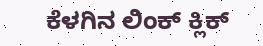ಕೆಳಗಿನ ಲಿಂಕ್ ಕ್ಲಿಕ್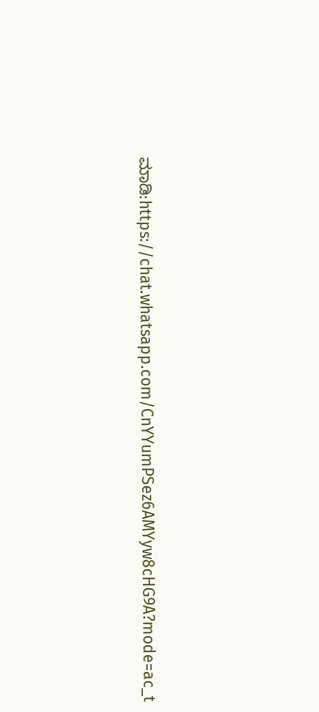ಮಾಡಿ:https://chat.whatsapp.com/CnYYumPSez6AMYyw8cHG9A?mode=ac_t